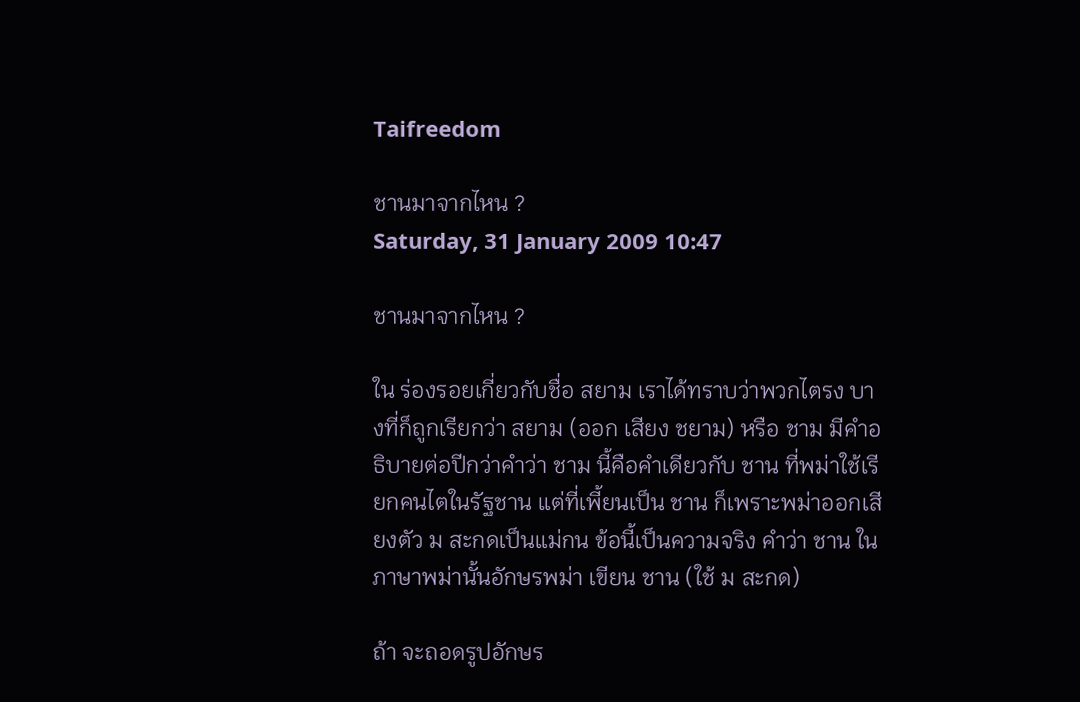Taifreedom

ชานมาจากไหน ?
Saturday, 31 January 2009 10:47

ชานมาจากไหน ?

ใน ร่องรอยเกี่ยวกับชื่อ สยาม เราได้ทราบว่าพวกไตรง บางที่ก็ถูกเรียกว่า สยาม (ออก เสียง ชยาม) หรือ ชาม มีคำอธิบายต่อปีกว่าคำว่า ชาม นี้คือคำเดียวกับ ชาน ที่พม่าใช้เรียกคนไตในรัฐชาน แต่ที่เพี้ยนเป็น ชาน ก็เพราะพม่าออกเสียงตัว ม สะกดเป็นแม่กน ข้อนี้เป็นความจริง คำว่า ชาน ในภาษาพม่านั้นอักษรพม่า เขียน ชาน (ใช้ ม สะกด)

ถ้า จะถอดรูปอักษร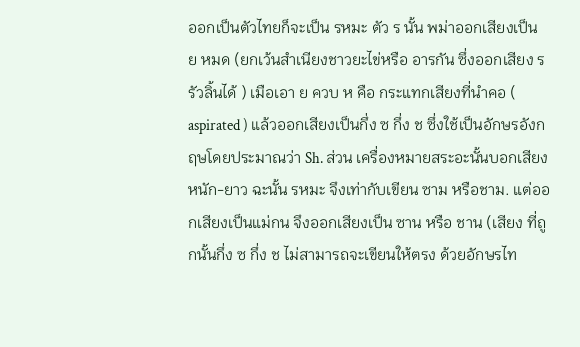ออกเป็นตัวไทยก็จะเป็น รหมะ ตัว ร นั้น พม่าออกเสียงเป็น ย หมด (ยกเว้นสำเนียงชาวยะไข่หรือ อารกัน ซึ่งออกเสียง ร รัวลิ้นได้ ) เมือเอา ย ควบ ห คือ กระแทกเสียงที่นำคอ ( aspirated ) แล้วออกเสียงเป็นกึ่ง ซ กึ่ง ช ซึ่งใช้เป็นอักษรอังกฤษโดยประมาณว่า Sh. ส่วน เครื่องหมายสระอะนั้นบอกเสียงหนัก-ยาว ฉะนั้น รหมะ จึงเท่ากับเขียน ซาม หรือชาม. แต่ออกเสียงเป็นแม่กน จึงออกเสียงเป็น ซาน หรือ ชาน (เสียง ที่ถูกนั้นกึ่ง ซ กึ่ง ช ไม่สามารถจะเขียนให้ตรง ด้วยอักษรไท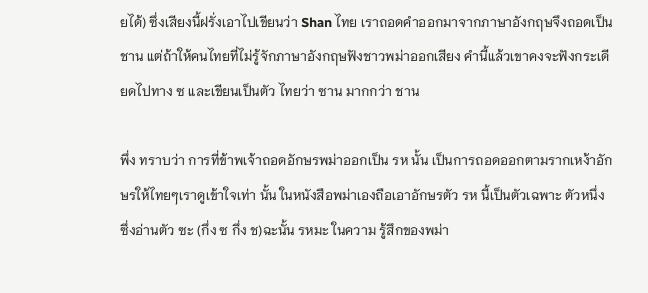ยได้) ซึ่งเสียงนี้ฝรั่งเอาไปเขียนว่า Shan ไทย เราถอดคำออกมาจากภาษาอังกฤษจึงถอดเป็น ชาน แต่ถ้าให้คนไทยที่ไม่รู้จักภาษาอังกฤษฟังชาวพม่าออกเสียง คำนี้แล้วเขาคงจะฟังกระเดียดไปทาง ซ และเขียนเป็นตัว ไทยว่า ซาน มากกว่า ชาน

พึ่ง ทราบว่า การที่ข้าพเจ้าถอดอักษรพม่าออกเป็น รห นั้น เป็นการถอดออกตามรากเหง้าอักษรให้ไทยๆเราดูเข้าใจเท่า นั้น ในหนังสือพม่าเองถือเอาอักษรตัว รห นี้เป็นตัวเฉพาะ ตัวหนึ่งซึ่งอ่านตัว ซะ (กึ่ง ซ กึ่ง ช)ฉะนั้น รหมะ ในความ รู้สึกของพม่า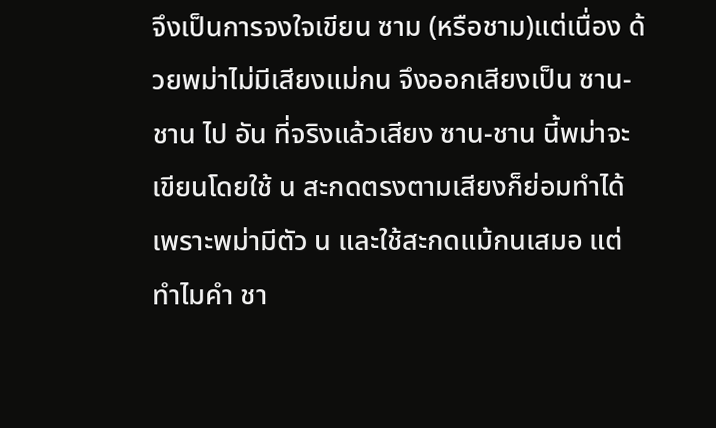จึงเป็นการจงใจเขียน ซาม (หรือชาม)แต่เนื่อง ด้วยพม่าไม่มีเสียงแม่กน จึงออกเสียงเป็น ซาน-ชาน ไป อัน ที่จริงแล้วเสียง ซาน-ชาน นี้พม่าจะเขียนโดยใช้ น สะกดตรงตามเสียงก็ย่อมทำได้เพราะพม่ามีตัว น และใช้สะกดแม้กนเสมอ แต่ทำไมคำ ชา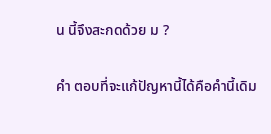น นี้จึงสะกดด้วย ม ?

คำ ตอบที่จะแก้ปัญหานี้ได้คือคำนี้เดิม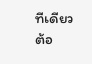ทีเดียวต้อ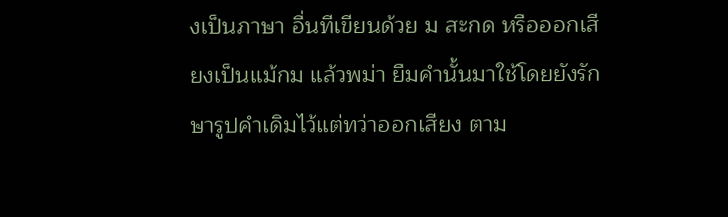งเป็นภาษา อื่นทีเขียนด้วย ม สะกด หรือออกเสียงเป็นแม้กม แล้วพม่า ยืมคำนั้นมาใช้โดยยังรักษารูปคำเดิมไว้แต่ทว่าออกเสียง ตาม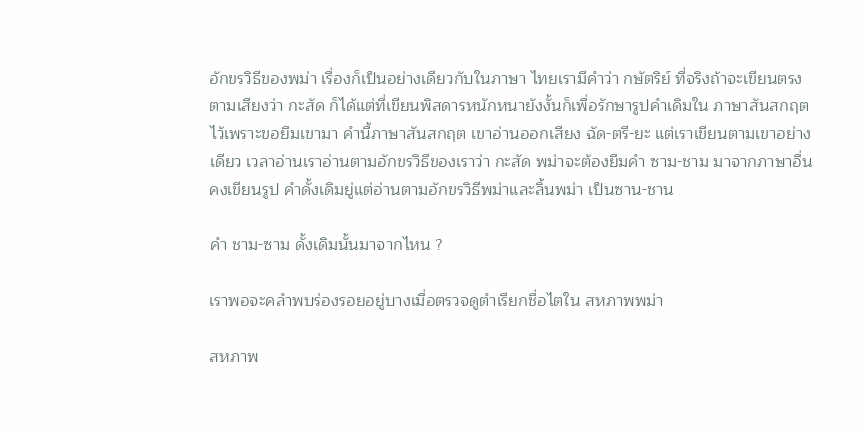อักขรวิธีของพม่า เรื่องก็เป็นอย่างเดียวกับในภาษา ไทยเรามีคำว่า กษัตริย์ ที่จริงถ้าจะเขียนตรงตามเสียงว่า กะสัด ก็ได้แต่ที่เขียนพิสดารหนักหนายังงั้นก็เพื่อรักษารูปคำเดิมใน ภาษาสันสกฤตไว้เพราะขอยืมเขามา คำนี้ภาษาสันสกฤต เขาอ่านออกเสียง ฉัด-ตรี-ยะ แต่เราเขียนตามเขาอย่างเดียว เวลาอ่านเราอ่านตามอักขรวิธีของเราว่า กะสัด พม่าจะต้องยืมคำ ซาม-ชาม มาจากภาษาอื่น คงเขียนรูป คำดั้งเดิมยู่แต่อ่านตามอักขรวิธีพม่าและลิ้นพม่า เป็นซาน-ชาน

คำ ชาม-ซาม ดั้งเดิมนั้นมาจากไหน ?

เราพอจะคลำพบร่องรอยอยู่บางเมื่อตรวจดูตำเรียกชื่อไตใน สหภาพพม่า

สหภาพ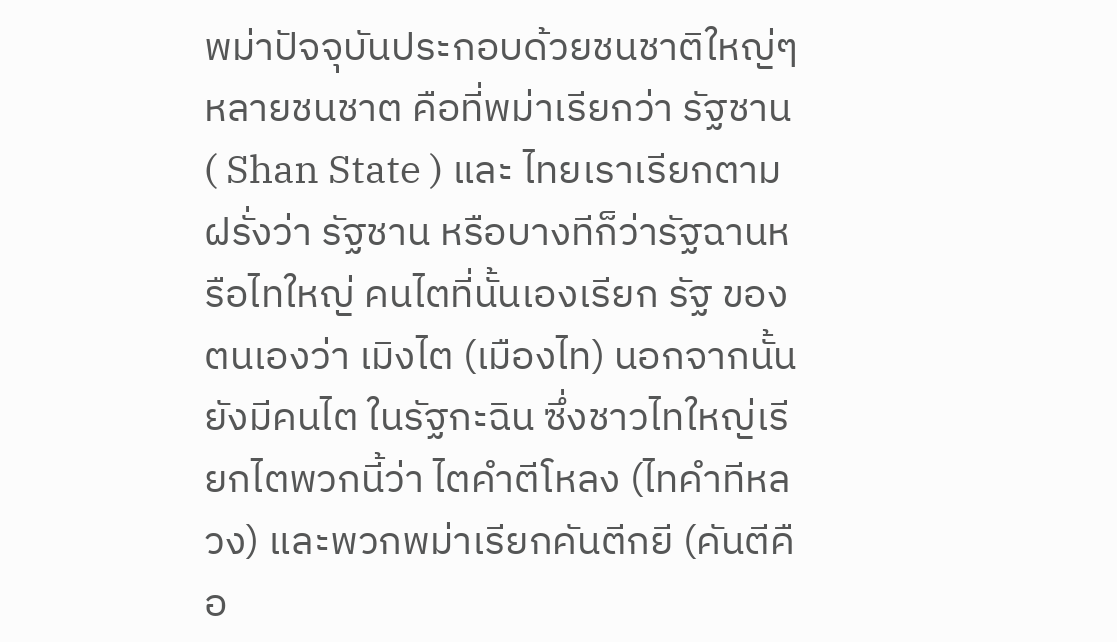พม่าปัจจุบันประกอบด้วยชนชาติใหญ่ๆหลายชนชาต คือที่พม่าเรียกว่า รัฐชาน( Shan State ) และ ไทยเราเรียกตามฝรั่งว่า รัฐชาน หรือบางทีก็ว่ารัฐฉานหรือไทใหญ่ คนไตที่นั้นเองเรียก รัฐ ของตนเองว่า เมิงไต (เมืองไท) นอกจากนั้นยังมีคนไต ในรัฐกะฉิน ซึ่งชาวไทใหญ่เรียกไตพวกนี้ว่า ไตคำตีโหลง (ไทคำทีหลวง) และพวกพม่าเรียกคันตีกยี (คันตีคือ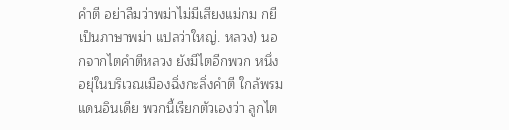คำตี อย่าลืมว่าพม่าไม่มีเสียงแม่กม กยีเป็นภาษาพม่า แปลว่าใหญ่. หลวง) นอกจากไตคำตีหลวง ยังมีไตอีกพวก หนึ่งอยุ่ในบริเวณเมืองฉิ่งกะลิ่งคำตี ใกล้พรมแดนอินเดีย พวกนี้เรียกตัวเองว่า ลูกไต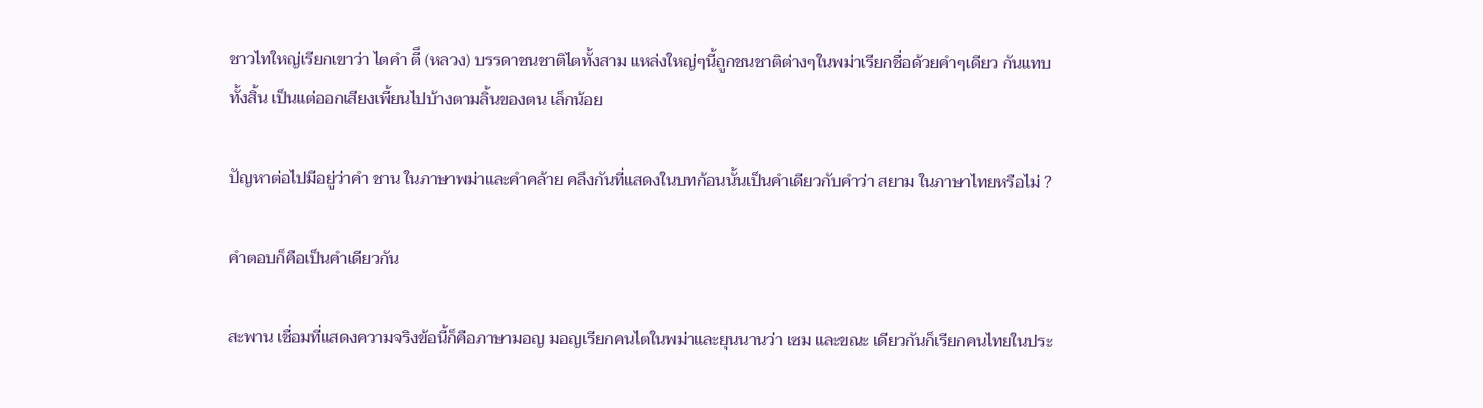ชาวไทใหญ่เรียกเขาว่า ไตคำ ตีึ (หลวง) บรรดาชนชาติไตทั้งสาม แหล่งใหญ่ๆนี้ถูกชนชาติต่างๆในพม่าเรียกชื่อด้วยคำๆเดียว กันแทบทั้งสิ้น เป็นแต่ออกเสียงเพี้ยนไปบ้างตามลิ้นของตน เล็กน้อย

ปัญหาต่อไปมีอยู่ว่าคำ ชาน ในภาษาพม่าและคำคล้าย คลึงกันที่แสดงในบทก้อนนั้นเป็นคำเดียวกับคำว่า สยาม ในภาษาไทยหรือไม่ ?

คำตอบก็คือเป็นคำเดียวกัน

สะพาน เชื่อมที่แสดงความจริงข้อนี้ก็คือภาษามอญ มอญเรียกคนไตในพม่าและยุนนานว่า เซม และขณะ เดียวกันก็เรียกคนไทยในประ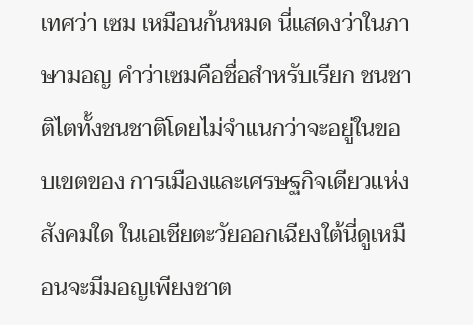เทศว่า เซม เหมือนก้นหมด นี่แสดงว่าในภาษามอญ คำว่าเซมคือชื่อสำหรับเรียก ชนชาติไตทั้งชนชาติโดยไม่จำแนกว่าจะอยู่ในขอบเขตของ การเมืองและเศรษฐกิจเดียวแห่งสังคมใด ในเอเชียตะวัยออกเฉียงใต้นี่ดูเหมือนจะมีมอญเพียงชาต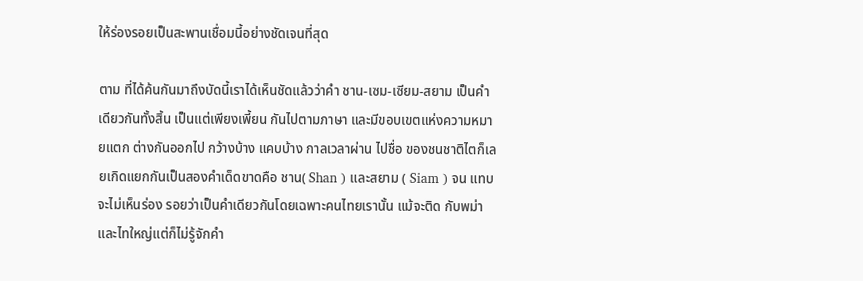ให้ร่องรอยเป็นสะพานเชื่อมนี้อย่างชัดเจนที่สุด

ตาม ที่ได้ค้นกันมาถึงบัดนี้เราได้เห็นชัดแล้วว่าคำ ชาน-เซม-เซียม-สยาม เป็นคำเดียวกันทั้งสิ้น เป็นแต่เพียงเพี้ยน กันไปตามภาษา และมีขอบเขตแห่งความหมายแตก ต่างกันออกไป กว้างบ้าง แคบบ้าง กาลเวลาผ่าน ไปชื่อ ของชนชาติไตก็เลยเกิดแยกกันเป็นสองคำเด็ดขาดคือ ชาน( Shan ) และสยาม ( Siam ) จน แทบจะไม่เห็นร่อง รอยว่าเป็นคำเดียวกันโดยเฉพาะคนไทยเรานั้น แม้จะติด กับพม่าและไทใหญ่แต่ก็ไม่รู้จักคำ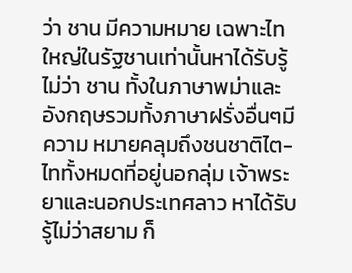ว่า ชาน มีความหมาย เฉพาะไทใหญ่ในรัฐชานเท่านั้นหาได้รับรู้ไม่ว่า ชาน ทั้งในภาษาพม่าและอังกฤษรวมทั้งภาษาฝรั่งอื่นๆมีความ หมายคลุมถึงชนชาติไต-ไททั้งหมดที่อยู่นอกลุ่ม เจ้าพระยาและนอกประเทศลาว หาได้รับรู้ไม่ว่าสยาม ก็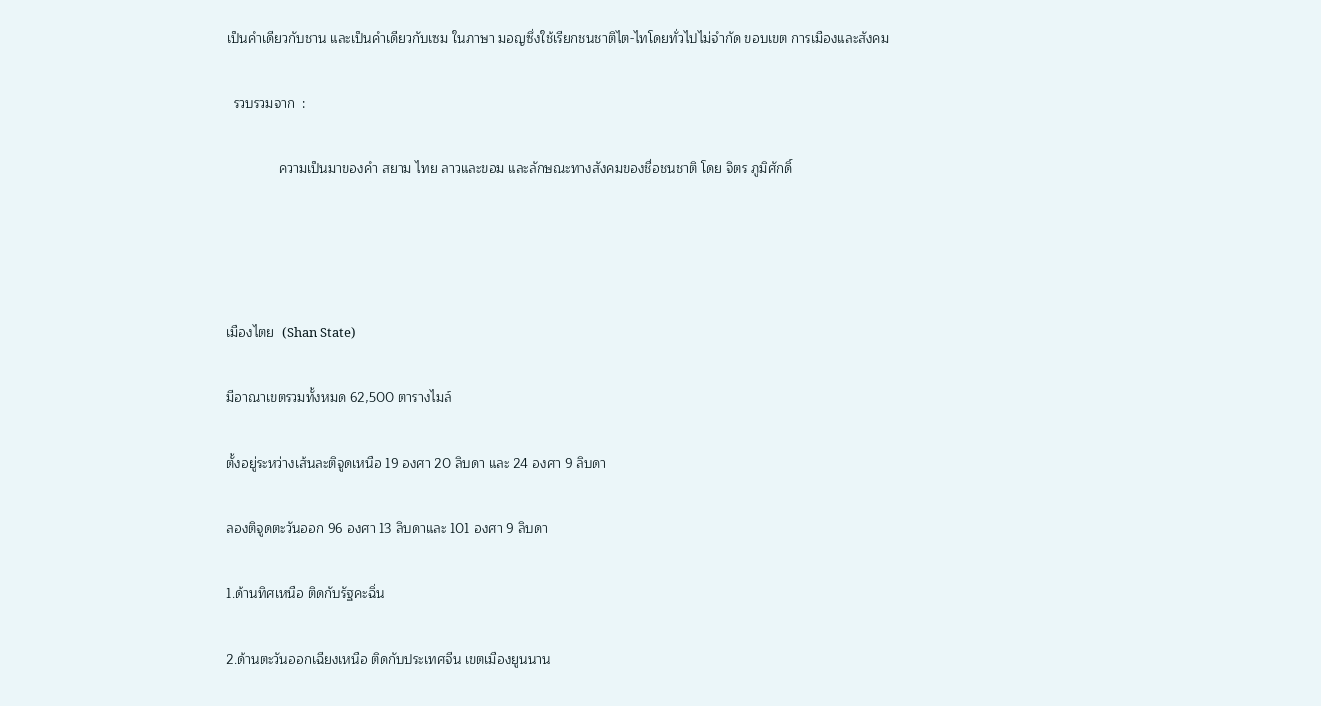เป็นคำเดียวกับชาน และเป็นคำเดียวกับเซม ในภาษา มอญซึ่งใช้เรียกชนชาติไต-ไทโดยทั่วไปไม่จำกัด ขอบเขต การเมืองและสังคม

  รวบรวมจาก  :

              ความเป็นมาของคำ สยาม ไทย ลาวและขอม และลักษณะทางสังคมของชื่อชนชาติ โดย จิตร ภูมิศักดิ์




เมืองไตย  (Shan State)

มีอาณาเขตรวมทั้งหมด 62,500 ตารางไมล์

ตั้งอยู่ระหว่างเส้นละติจูดเหนือ 19 องศา 20 ลิบดา และ 24 องศา 9 ลิบดา

ลองติจูดตะวันออก 96 องศา 13 ลิบดาและ 101 องศา 9 ลิบดา

1.ด้านทิศเหนือ ติดกับรัฐคะฉิ่น

2.ด้านตะวันออกเฉียงเหนือ ติดกับประเทศจีน เขตเมืองยูนนาน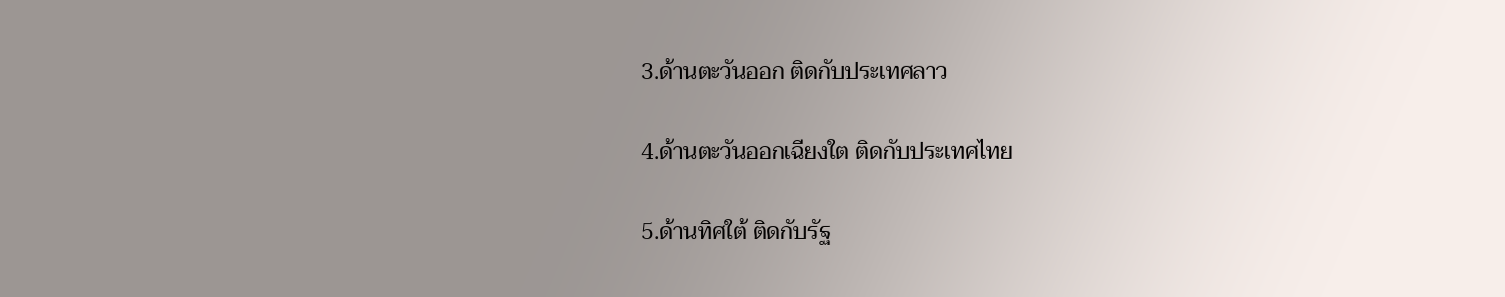3.ด้านตะวันออก ติดกับประเทศลาว

4.ด้านตะวันออกเฉียงใต ติดกับประเทศไทย

5.ด้านทิศใต้ ติดกับรัฐ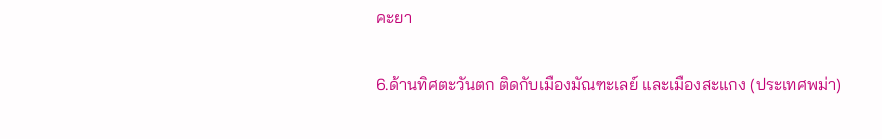คะยา

6.ด้านทิศตะวันตก ติดกับเมืองมัณฑะเลย์ และเมืองสะแกง (ประเทศพม่า)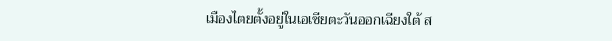เมืองไตยตั้งอยู่ในเอเซียตะวันออกเฉียงใต้ ส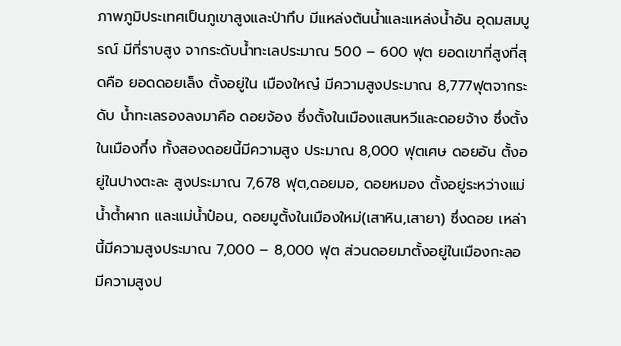ภาพภูมิประเทศเป็นภูเขาสูงและป่าทึบ มีแหล่งต้นน้ำและแหล่งน้ำอัน อุดมสมบูรณ์ มีที่ราบสูง จากระดับน้ำทะเลประมาณ 500 – 600 ฟุต ยอดเขาที่สูงที่สุดคือ ยอดดอยเล็ง ตั้งอยู่ใน เมืองใหญ๋ มีความสูงประมาณ 8,777ฟุตจากระดับ น้ำทะเลรองลงมาคือ ดอยจ้อง ซึ่งตั้งในเมืองแสนหวีและดอยจ้าง ซึ่งตั้งในเมืองกึ๋ง ทั้งสองดอยนี้มีความสูง ประมาณ 8,000 ฟุตเศษ ดอยอัน ตั้งอยู่ในปางตะละ สูงประมาณ 7,678 ฟุต,ดอยมอ, ดอยหมอง ตั้งอยู่ระหว่างแม่น้ำต้ำผาก และแม่น้ำป๋อน, ดอยมูตั้งในเมืองใหม่(เสาหิน,เสายา) ซึ่งดอย เหล่านี้มีความสูงประมาณ 7,000 – 8,000 ฟุต ส่วนดอยมาตั้งอยู่ในเมืองกะลอ มีความสูงป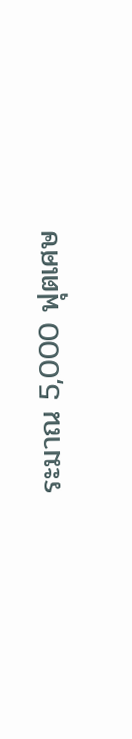ระมาณ 5,000 ฟุตเศษ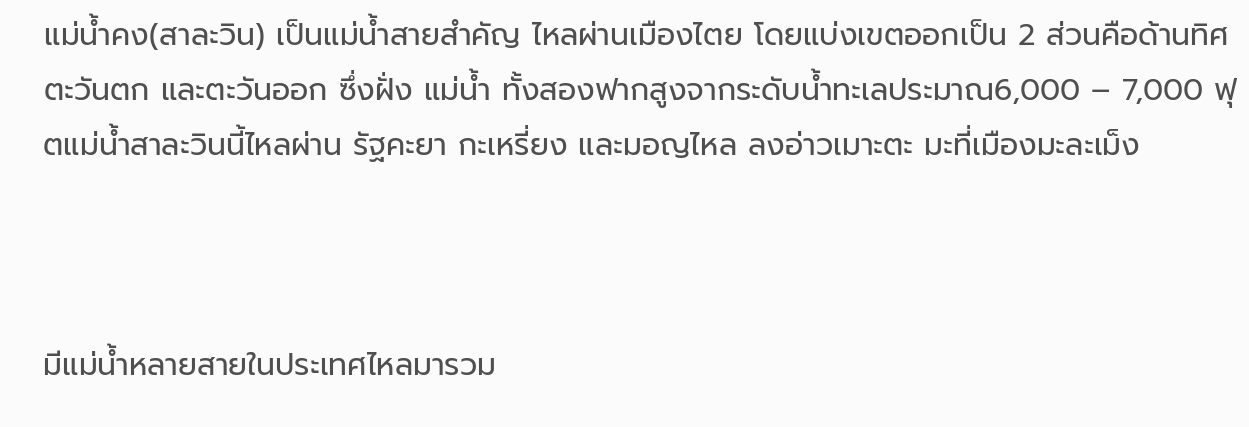แม่น้ำคง(สาละวิน) เป็นแม่น้ำสายสำคัญ ไหลผ่านเมืองไตย โดยแบ่งเขตออกเป็น 2 ส่วนคือด้านทิศตะวันตก และตะวันออก ซึ่งฝั่ง แม่น้ำ ทั้งสองฟากสูงจากระดับน้ำทะเลประมาณ6,000 – 7,000 ฟุตแม่น้ำสาละวินนี้ไหลผ่าน รัฐคะยา กะเหรี่ยง และมอญไหล ลงอ่าวเมาะตะ มะที่เมืองมะละเม็ง



มีแม่น้ำหลายสายในประเทศไหลมารวม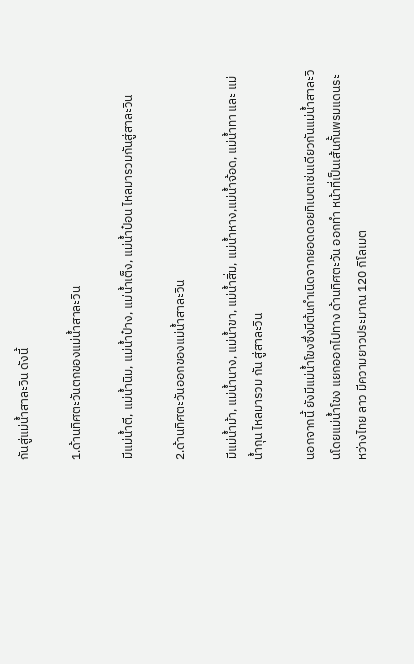กันสู่แม่น้ำสาละวิน ดังนี้

1.ด้านทิศตะวันตกของแม่น้ำสาละวิน

มีแม่น้ำตี, แม่น้ำนิม, แม่น้ำป๋าง, แม่น้ำเต็ง, แม่น้ำป๋อน ไหลมารวมกันสู่สาละวิน

2.ด้านทิศตะวันออกของแม่น้ำสาละวิน

มีแม่น้ำม้า, แม่น้ำนาง, แม่น้ำขา, แม่น้ำสิ่ม, แม่น้ำหาง,แม่น้ำจ้อด, แม่น้ำทา และ แม่น้ำกุน ไหลมารวม กัน สู่สาละวิน

นอกจากนี้ ยังมีแม่น้ำโขงซึ่งมีต้นกำเนิดจากยอดดอยทิเบตเช่นเดียวกันแม่น้ำสาละวินโดยแม่น้ำโขง แยกออกไปทาง ด้านทิศตะวัน ออกทำ หน้าที่เป็นเส้นกั้นพรมแดนระหว่างไทย ลาว มีความยาวประมาณ 120 กิโลเมต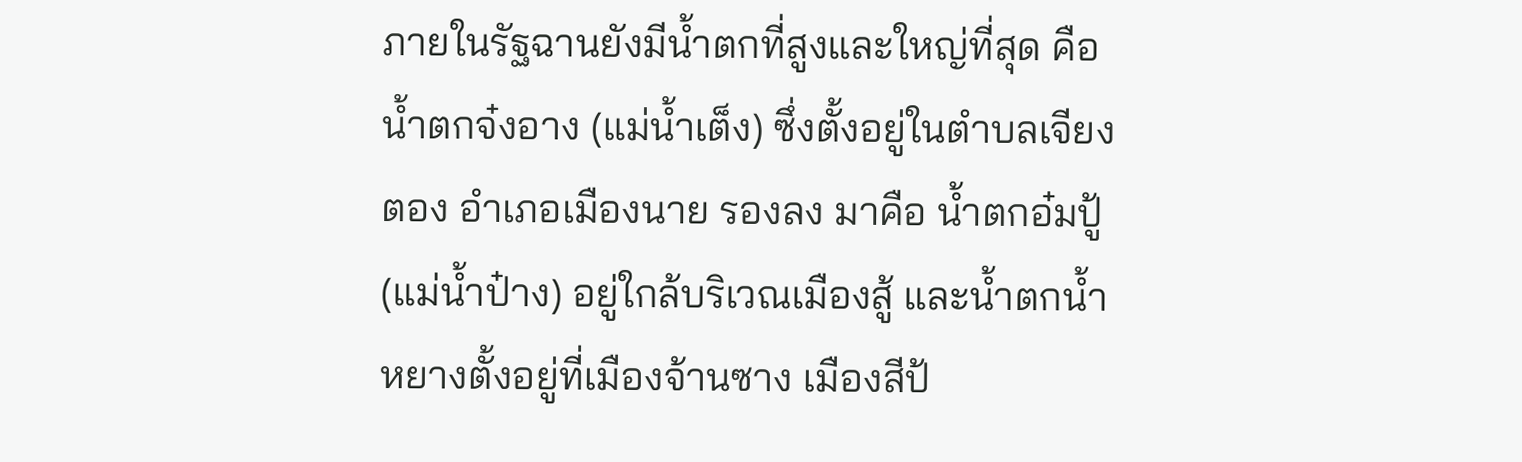ภายในรัฐฉานยังมีน้ำตกที่สูงและใหญ่ที่สุด คือ น้ำตกจ๋งอาง (แม่น้ำเต็ง) ซึ่งตั้งอยู่ในตำบลเจียงตอง อำเภอเมืองนาย รองลง มาคือ น้ำตกอ๋มปู้ (แม่น้ำป๋าง) อยู่ใกล้บริเวณเมืองสู้ และน้ำตกน้ำหยางตั้งอยู่ที่เมืองจ้านซาง เมืองสีป้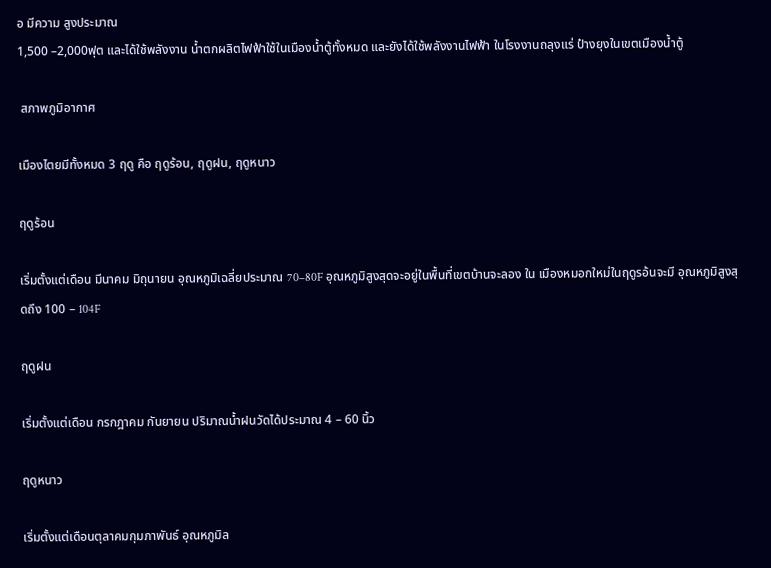อ มีความ สูงประมาณ
1,500 –2,000ฟุต และได้ใช้พลังงาน น้ำตกผลิตไฟฟ้าใช้ในเมืองน้ำตู้ทั้งหมด และยังได้ใช้พลังงานไฟฟ้า ในโรงงานถลุงแร่ ป๋างยุงในเขตเมืองน้ำตู้

 สภาพภูมิอากาศ

เมืองไตยมีทั้งหมด 3 ฤดู คือ ฤดูร้อน, ฤดูฝน, ฤดูหนาว

ฤดูร้อน

เริ่มตั้งแต่เดือน มีนาคม มิถุนายน อุณหภูมิเฉลี่ยประมาณ 70–80F อุณหภูมิสูงสุดจะอยู่ในพื้นที่เขตบ้านจะลอง ใน เมืองหมอกใหม่ในฤดูรอ้นจะมี อุณหภูมิสูงสุดถึง 100 – 104F

ฤดูฝน

เริ่มตั้งแต่เดือน กรกฎาคม กันยายน ปริมาณน้ำฝนวัดได้ประมาณ 4 – 60 นิ้ว

ฤดูหนาว

เริ่มตั้งแต่เดือนตุลาคมกุมภาพันธ์ อุณหภูมิล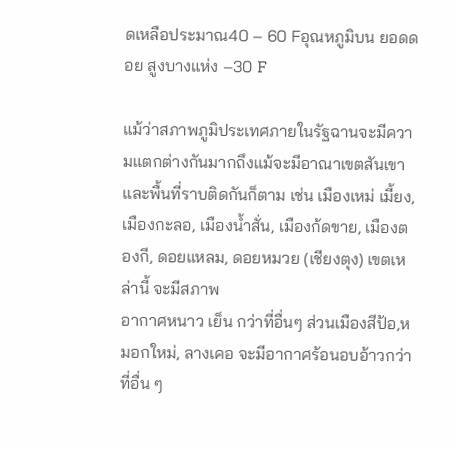ดเหลือประมาณ40 – 60 Fอุณหภูมิบน ยอดดอย สูงบางแห่ง –30 F

แม้ว่าสภาพภูมิประเทศภายในรัฐฉานจะมีความแตกต่างกันมากถึงแม้จะมีอาณาเขตสันเขาและพื้นที่ราบติดกันก็ตาม เช่น เมืองเหม่ เมี้ยง, เมืองกะลอ, เมืองน้ำสั่น, เมืองก้ดขาย, เมืองตองกี, ดอยแหลม, ดอยหมวย (เชียงตุง) เขตเหล่านี้ จะมีสภาพ
อากาศหนาว เย็น กว่าที่อื่นๆ ส่วนเมืองสีป้อ,หมอกใหม่, ลางเคอ จะมีอากาศร้อนอบอ้าวกว่าที่อื่น ๆ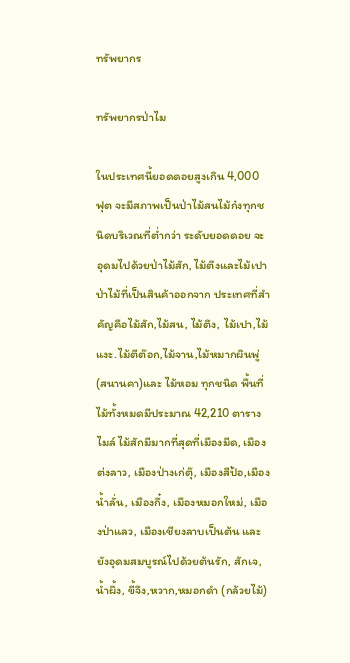ทรัพยากร

ทรัพยากรป่าไม

ในประเทศนี้ยอดดอยสูงเกิน 4,000 ฟุต จะมีสภาพเป็นป่าไม้สนไม้ก๋งทุกชนิดบริเวณที่ต่ำกว่า ระดับยอดดอย จะอุดมไปด้วยป่าไม้สัก, ไม้ตึงและไม้เปา ป่าไม้ที่เป็นสินค้าออกจาก ประเทศที่สำ คัญคือไม้สัก,ไม้สน, ไม้ตึง, ไม้เปา,ไม้แงะ.ไม้ตีต๊อก,ไม้จาน,ไม้หมากผินพู่ (สนานคา)และ ไม้หอม ทุกชนิด พื้นที่ไม้ทั้งหมดมีประมาณ 42,210 ตารางไมล์ ไม้สักมีมากที่สุดที่เมืองมีด, เมืองต่งลาว, เมืองป่างเก่ตุ๊, เมืองสีป้อ,เมืองน้ำลั่น, เมืองกึ๋ง, เมืองหมอกใหม่, เมืองป่าแลว, เมืองเชียงลาบเป็นต้น และยังอุดมสมบูรณ์ไปด้วยต้นรัก, สักเจ, น้ำผึ้ง, ขี้จึง,หวาก,หมอกดำ (กล้วยไม้)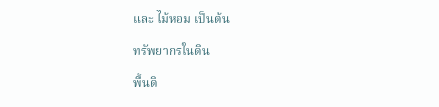และ ไม้หอม เป็นต้น

ทรัพยากรในดิน

พื้นดิ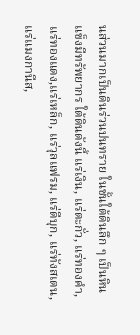นส่วนมากเป็นดินร่วนปนทราย ในชั้นใต้ดินลึก ๆ เป็นหินแข็งมีทรัพยากร ใต้ดินดังนี้ แร่เงิน, แร่ตะกั่ว, แร่ทองคำ, แร่ทองแดง,แร่เหล็ก, แร่วุลแฟรม, แร่ดีบุก, แร่ทังสเตน, แร่แมงกานีส,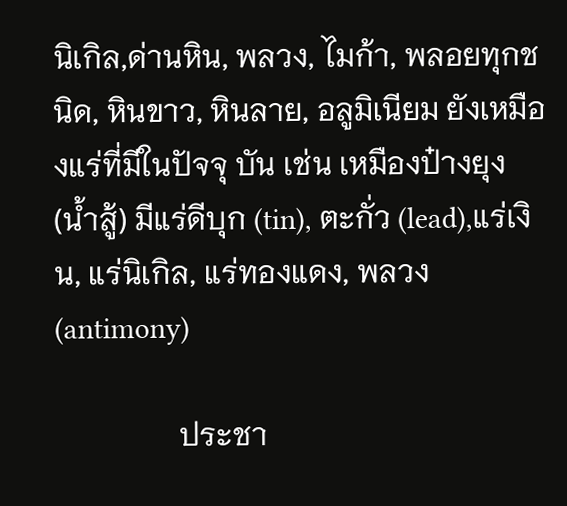นิเกิล,ด่านหิน, พลวง, ไมก้า, พลอยทุกชนิด, หินขาว, หินลาย, อลูมิเนียม ยังเหมืองแร่ที่มีในปัจจุ บัน เช่น เหมืองป๋างยุง (น้ำสู้) มีแร่ดีบุก (tin), ตะกั่ว (lead),แร่เงิน, แร่นิเกิล, แร่ทองแดง, พลวง (antimony)

                ประชา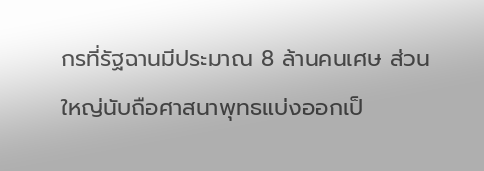กรที่รัฐฉานมีประมาณ 8 ล้านคนเศษ ส่วนใหญ่นับถือศาสนาพุทธแบ่งออกเป็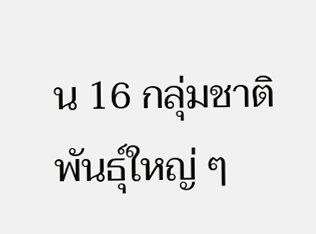น 16 กลุ่มชาติพันธุ์ใหญ่ ๆ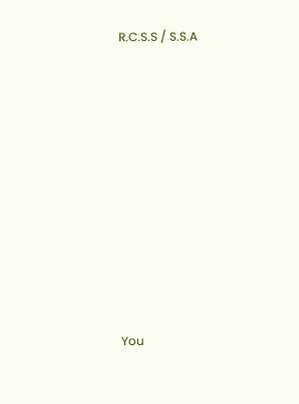R.C.S.S / S.S.A











You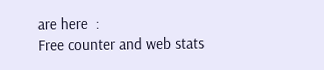are here  :
Free counter and web stats